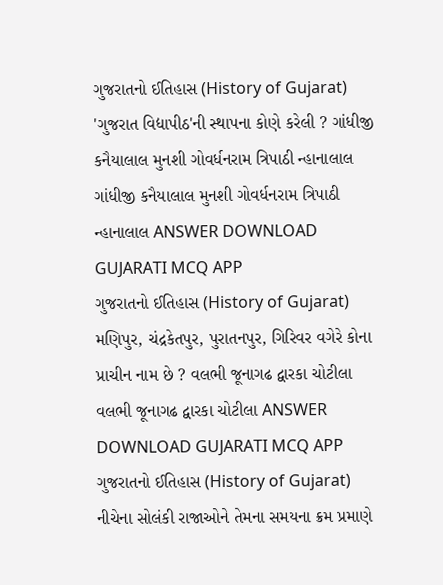ગુજરાતનો ઈતિહાસ (History of Gujarat) 'ગુજરાત વિદ્યાપીઠ'ની સ્થાપના કોણે કરેલી ? ગાંધીજી કનૈયાલાલ મુનશી ગોવર્ધનરામ ત્રિપાઠી ન્હાનાલાલ ગાંધીજી કનૈયાલાલ મુનશી ગોવર્ધનરામ ત્રિપાઠી ન્હાનાલાલ ANSWER DOWNLOAD GUJARATI MCQ APP
ગુજરાતનો ઈતિહાસ (History of Gujarat) મણિપુર, ચંદ્રકેતપુર, પુરાતનપુર, ગિરિવર વગેરે કોના પ્રાચીન નામ છે ? વલભી જૂનાગઢ દ્વારકા ચોટીલા વલભી જૂનાગઢ દ્વારકા ચોટીલા ANSWER DOWNLOAD GUJARATI MCQ APP
ગુજરાતનો ઈતિહાસ (History of Gujarat) નીચેના સોલંકી રાજાઓને તેમના સમયના ક્રમ પ્રમાણે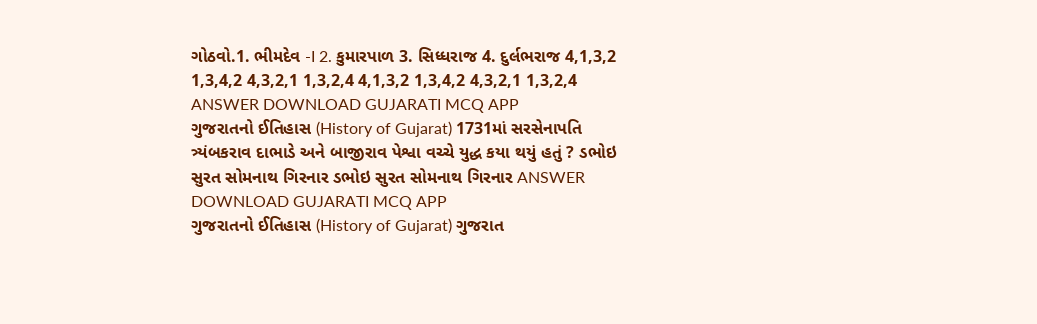ગોઠવો.1. ભીમદેવ -I 2. કુમારપાળ 3. સિધ્ધરાજ 4. દુર્લભરાજ 4,1,3,2 1,3,4,2 4,3,2,1 1,3,2,4 4,1,3,2 1,3,4,2 4,3,2,1 1,3,2,4 ANSWER DOWNLOAD GUJARATI MCQ APP
ગુજરાતનો ઈતિહાસ (History of Gujarat) 1731માં સરસેનાપતિ ત્ર્યંબકરાવ દાભાડે અને બાજીરાવ પેશ્વા વચ્ચે યુદ્ધ કયા થયું હતું ? ડભોઇ સુરત સોમનાથ ગિરનાર ડભોઇ સુરત સોમનાથ ગિરનાર ANSWER DOWNLOAD GUJARATI MCQ APP
ગુજરાતનો ઈતિહાસ (History of Gujarat) ગુજરાત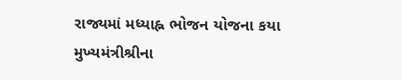રાજ્યમાં મધ્યાહ્ન ભોજન યોજના કયા મુખ્યમંત્રીશ્રીના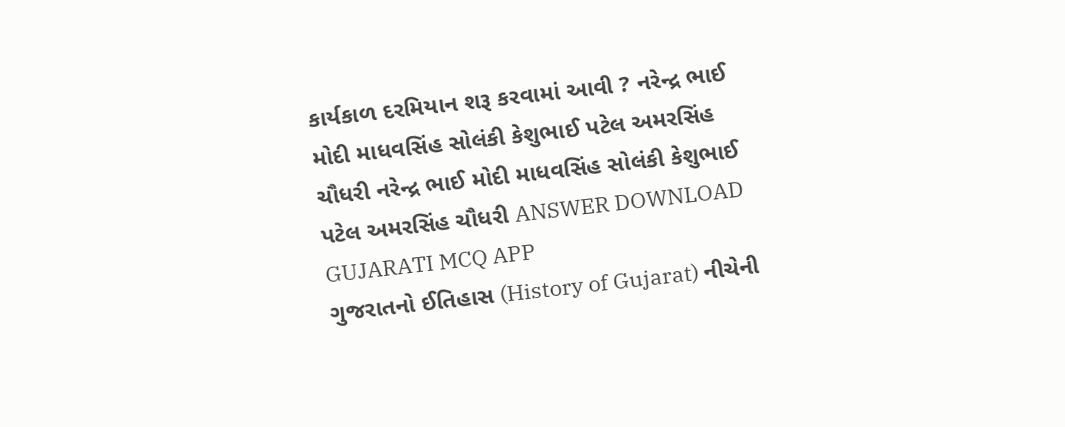કાર્યકાળ દરમિયાન શરૂ કરવામાં આવી ? નરેન્દ્ર ભાઈ મોદી માધવસિંહ સોલંકી કેશુભાઈ પટેલ અમરસિંહ ચૌધરી નરેન્દ્ર ભાઈ મોદી માધવસિંહ સોલંકી કેશુભાઈ પટેલ અમરસિંહ ચૌધરી ANSWER DOWNLOAD GUJARATI MCQ APP
ગુજરાતનો ઈતિહાસ (History of Gujarat) નીચેની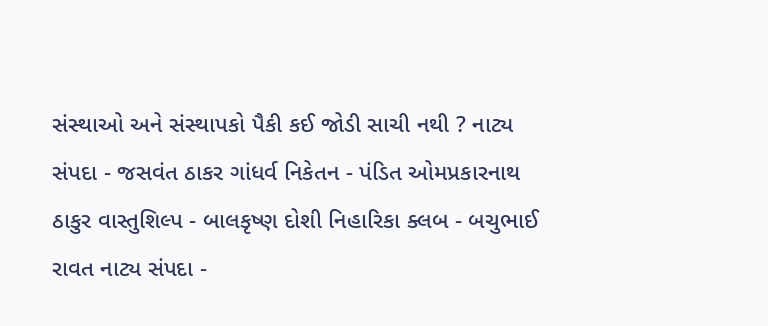સંસ્થાઓ અને સંસ્થાપકો પૈકી કઈ જોડી સાચી નથી ? નાટ્ય સંપદા - જસવંત ઠાકર ગાંધર્વ નિકેતન - પંડિત ઓમપ્રકારનાથ ઠાકુર વાસ્તુશિલ્પ - બાલકૃષ્ણ દોશી નિહારિકા ક્લબ - બચુભાઈ રાવત નાટ્ય સંપદા -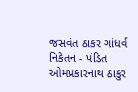જસવંત ઠાકર ગાંધર્વ નિકેતન - પંડિત ઓમપ્રકારનાથ ઠાકુર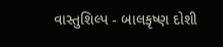વાસ્તુશિલ્પ - બાલકૃષ્ણ દોશી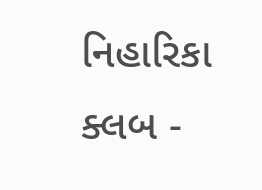નિહારિકા ક્લબ -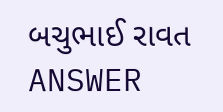બચુભાઈ રાવત ANSWER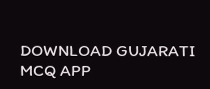DOWNLOAD GUJARATI MCQ APP